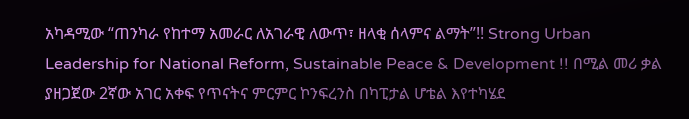አካዳሚው “ጠንካራ የከተማ አመራር ለአገራዊ ለውጥ፣ ዘላቂ ሰላምና ልማት”!! Strong Urban Leadership for National Reform, Sustainable Peace & Development !! በሚል መሪ ቃል ያዘጋጀው 2ኛው አገር አቀፍ የጥናትና ምርምር ኮንፍረንስ በካፒታል ሆቴል እየተካሄደ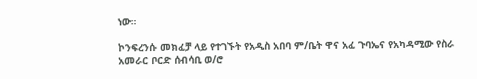ነው።

ኮንፍረንሱ መክፈቻ ላይ የተገኙት የአዲስ አበባ ም/ቤት ዋና አፈ ጉባኤና የአካዳሚው የስራ አመራር ቦርድ ሰብሳቢ ወ/ሮ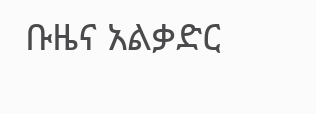ቡዜና አልቃድር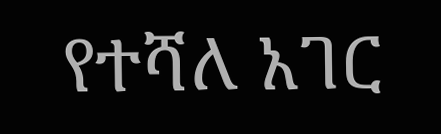የተሻለ አገር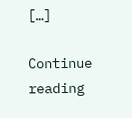[…]

Continue reading